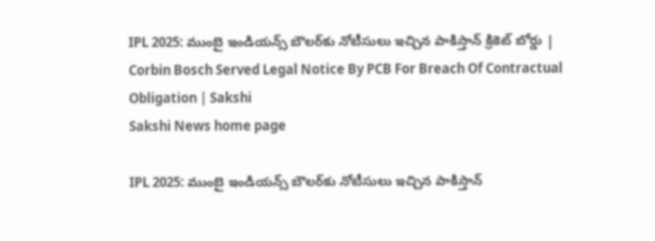IPL 2025: ముంబై ఇండియన్స్‌ బౌలర్‌కు నోటీసులు ఇచ్చిన పాకిస్తాన్‌ క్రికెట్‌ బోర్డు | Corbin Bosch Served Legal Notice By PCB For Breach Of Contractual Obligation | Sakshi
Sakshi News home page

IPL 2025: ముంబై ఇండియన్స్‌ బౌలర్‌కు నోటీసులు ఇచ్చిన పాకిస్తాన్‌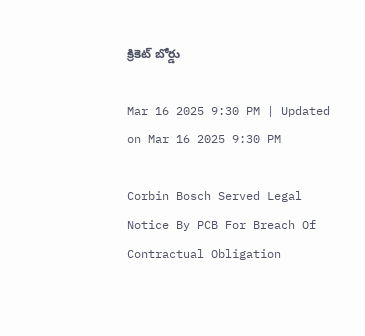క్రికెట్‌ బోర్డు

Mar 16 2025 9:30 PM | Updated on Mar 16 2025 9:30 PM

Corbin Bosch Served Legal Notice By PCB For Breach Of Contractual Obligation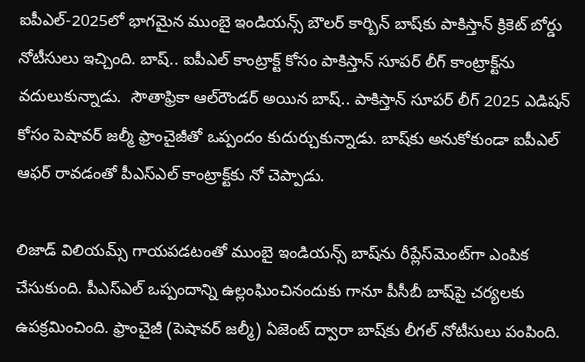ఐపీఎల్‌-2025లో భాగమైన ముంబై ఇండియన్స్‌ బౌలర్‌ కార్బిన్‌ బాష్‌కు పాకిస్తాన్‌ క్రికెట్‌ బోర్డు నోటీసులు ఇచ్చింది. బాష్‌.. ఐపీఎల్‌ కాంట్రాక్ట్‌ కోసం పాకిస్తాన్‌ సూపర్‌ లీగ్‌ కాంట్రాక్ట్‌ను వదులుకున్నాడు.  సౌతాఫ్రికా ఆల్‌రౌండర్‌ అయిన బాష్‌.. పాకిస్తాన్‌ సూపర్‌ లీగ్‌ 2025 ఎడిషన్‌ కోసం పెషావర్‌ జల్మీ ఫ్రాంచైజీతో ఒప్పందం కుదుర్చుకున్నాడు. బాష్‌కు అనుకోకుండా ఐపీఎల్‌ ఆఫర్‌ రావడంతో పీఎస్‌ఎల్‌ కాంట్రాక్ట్‌కు నో చెప్పాడు.

లిజాడ్‌ విలియమ్స్‌ గాయపడటంతో ముంబై ఇండియన్స్‌ బాష్‌ను రీప్లేస్‌మెంట్‌గా ఎంపిక చేసుకుంది. పీఎస్‌ఎల్‌ ఒప్పందాన్ని ఉల్లంఘించినందుకు గానూ పీసీబీ బాష్‌పై చర్యలకు ఉపక్రమించింది. ఫ్రాంచైజీ (పెషావర్‌ జల్మీ) ఏజెంట్‌ ద్వారా బాష్‌కు లీగల్‌ నోటీసులు పంపింది.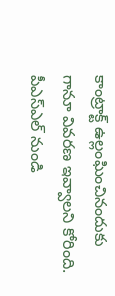కాంట్రాక్ట్‌ ఉల్లంఘించినందుకు గానూ వివరణ ఇవ్వాలని కోరింది. పీఎస్‌ఎల్‌ నుండి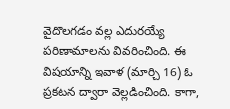వైదొలగడం వల్ల ఎదురయ్యే పరిణామాలను వివరించింది. ఈ విషయాన్ని ఇవాళ (మార్చి 16) ఓ ప్రకటన ద్వారా వెల్లడించింది. కాగా,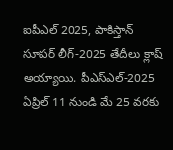ఐపీఎల్‌ 2025, పాకిస్తాన్‌ సూపర్‌ లీగ్‌-2025 తేదీలు క్లాష్‌ అయ్యాయి. పీఎస్‌ఎల్‌-2025 ఏప్రిల్ 11 నుండి మే 25 వరకు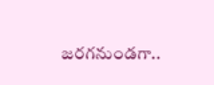జరగనుండగా..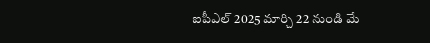ఐపీఎల్‌ 2025 మార్చి 22 నుండి మే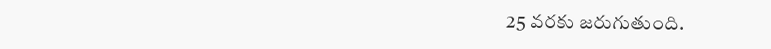25 వరకు జరుగుతుంది.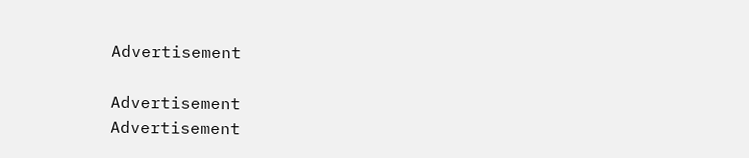Advertisement

Advertisement
Advertisement